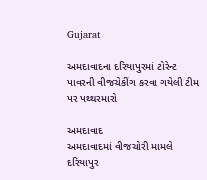Gujarat

અમદાવાદના દરિયાપુરમાં ટોરેન્ટ પાવરની વીજચેકીંગ કરવા ગયેલી ટીમ પર પથ્થરમારો

અમદાવાદ
અમદાવાદમાં વીજચોરી મામલે દરિયાપુર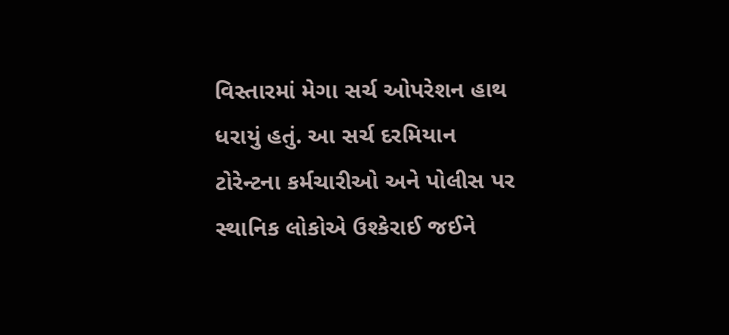વિસ્તારમાં મેગા સર્ચ ઓપરેશન હાથ ધરાયું હતું. આ સર્ચ દરમિયાન ટોરેન્ટના કર્મચારીઓ અને પોલીસ પર સ્થાનિક લોકોએ ઉશ્કેરાઈ જઈને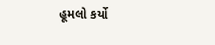હૂમલો કર્યો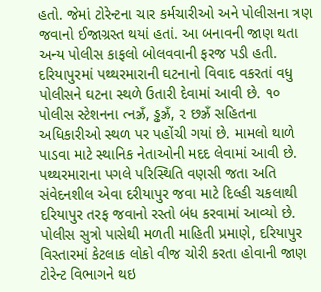હતો. જેમાં ટોરેન્ટના ચાર કર્મચારીઓ અને પોલીસના ત્રણ જવાનો ઈજાગ્રસ્ત થયાં હતાં. આ બનાવની જાણ થતા અન્ય પોલીસ કાફલો બોલવવાની ફરજ પડી હતી. દરિયાપુરમાં પથ્થરમારાની ઘટનાનો વિવાદ વકરતાં વધુ પોલીસને ઘટના સ્થળે ઉતારી દેવામાં આવી છે. ૧૦ પોલીસ સ્ટેશનના ત્નઝ્રઁ, ડ્ઢઝ્રઁ, ૨ છઝ્રઁ સહિતના અધિકારીઓ સ્થળ પર પહોંચી ગયાં છે. મામલો થાળે પાડવા માટે સ્થાનિક નેતાઓની મદદ લેવામાં આવી છે. પથ્થરમારાના પગલે પરિસ્થિતિ વણસી જતા અતિ સંવેદનશીલ એવા દરીયાપુર જવા માટે દિલ્હી ચકલાથી દરિયાપુર તરફ જવાનો રસ્તો બંધ કરવામાં આવ્યો છે.
પોલીસ સુત્રો પાસેથી મળતી માહિતી પ્રમાણે, દરિયાપુર વિસ્તારમાં કેટલાક લોકો વીજ ચોરી કરતા હોવાની જાણ ટોરેન્ટ વિભાગને થઇ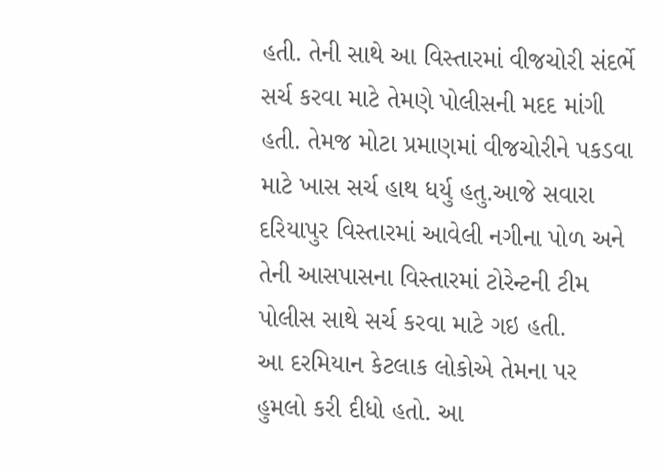હતી. તેની સાથે આ વિસ્તારમાં વીજચોરી સંદર્ભે સર્ચ કરવા માટે તેમણે પોલીસની મદદ માંગી હતી. તેમજ મોટા પ્રમાણમાં વીજચોરીને પકડવા માટે ખાસ સર્ચ હાથ ધર્યુ હતુ.આજે સવારા દરિયાપુર વિસ્તારમાં આવેલી નગીના પોળ અને તેની આસપાસના વિસ્તારમાં ટોરેન્ટની ટીમ પોલીસ સાથે સર્ચ કરવા માટે ગઇ હતી.
આ દરમિયાન કેટલાક લોકોએ તેમના પર હુમલો કરી દીધો હતો. આ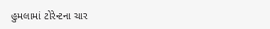હુમલામાં ટોરેન્ટના ચાર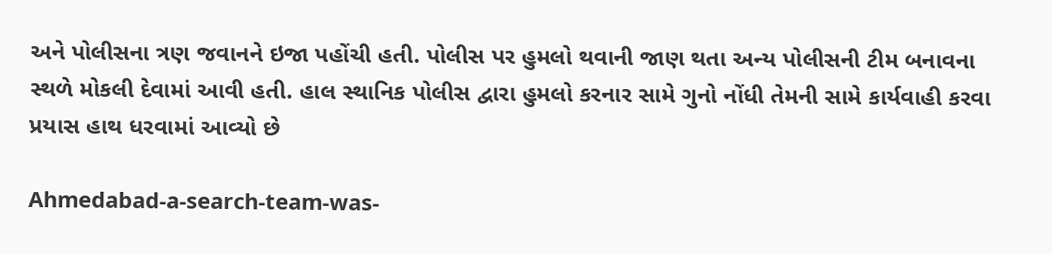અને પોલીસના ત્રણ જવાનને ઇજા પહોંચી હતી. પોલીસ પર હુમલો થવાની જાણ થતા અન્ય પોલીસની ટીમ બનાવના સ્થળે મોકલી દેવામાં આવી હતી. હાલ સ્થાનિક પોલીસ દ્વારા હુમલો કરનાર સામે ગુનો નોંધી તેમની સામે કાર્યવાહી કરવા પ્રયાસ હાથ ધરવામાં આવ્યો છે

Ahmedabad-a-search-team-was-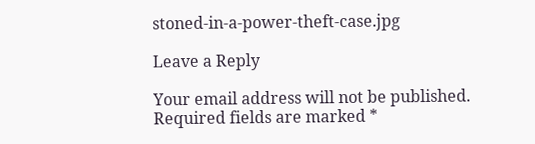stoned-in-a-power-theft-case.jpg

Leave a Reply

Your email address will not be published. Required fields are marked *